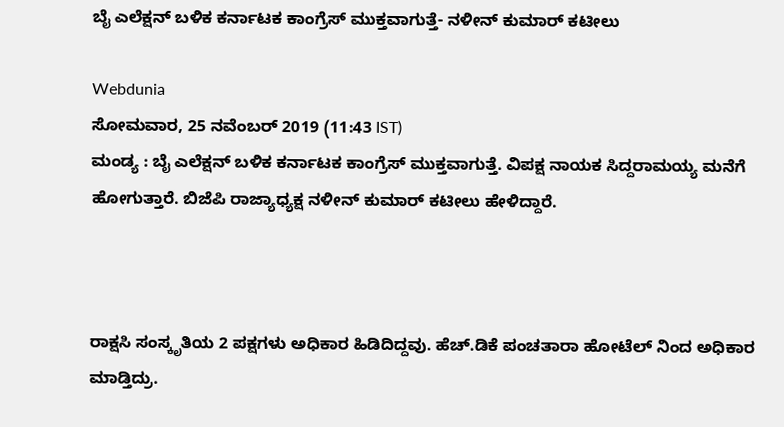ಬೈ ಎಲೆಕ್ಷನ್ ಬಳಿಕ ಕರ್ನಾಟಕ ಕಾಂಗ್ರೆಸ್ ಮುಕ್ತವಾಗುತ್ತೆ- ನಳೀನ್ ಕುಮಾರ್ ಕಟೀಲು

Webdunia
ಸೋಮವಾರ, 25 ನವೆಂಬರ್ 2019 (11:43 IST)
ಮಂಡ್ಯ : ಬೈ ಎಲೆಕ್ಷನ್ ಬಳಿಕ ಕರ್ನಾಟಕ ಕಾಂಗ್ರೆಸ್ ಮುಕ್ತವಾಗುತ್ತೆ. ವಿಪಕ್ಷ ನಾಯಕ ಸಿದ್ದರಾಮಯ್ಯ ಮನೆಗೆ ಹೋಗುತ್ತಾರೆ. ಬಿಜೆಪಿ ರಾಜ್ಯಾಧ್ಯಕ್ಷ ನಳೀನ್ ಕುಮಾರ್ ಕಟೀಲು ಹೇಳಿದ್ದಾರೆ.



ರಾಕ್ಷಸಿ ಸಂಸ್ಕೃತಿಯ 2 ಪಕ್ಷಗಳು ಅಧಿಕಾರ ಹಿಡಿದಿದ್ದವು. ಹೆಚ್.ಡಿಕೆ ಪಂಚತಾರಾ ಹೋಟೆಲ್ ನಿಂದ ಅಧಿಕಾರ ಮಾಡ್ತಿದ್ರು.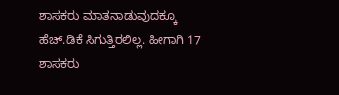ಶಾಸಕರು ಮಾತನಾಡುವುದಕ್ಕೂ  ಹೆಚ್.ಡಿಕೆ ಸಿಗುತ್ತಿರಲಿಲ್ಲ. ಹೀಗಾಗಿ 17 ಶಾಸಕರು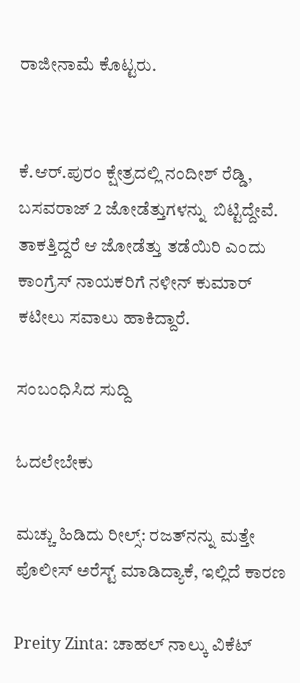ರಾಜೀನಾಮೆ ಕೊಟ್ಟರು.


ಕೆ.ಆರ್.ಪುರಂ ಕ್ಷೇತ್ರದಲ್ಲಿ ನಂದೀಶ್ ರೆಡ್ಡಿ, ಬಸವರಾಜ್ 2 ಜೋಡೆತ್ತುಗಳನ್ನು  ಬಿಟ್ಟಿದ್ದೇವೆ. ತಾಕತ್ತಿದ್ದರೆ ಆ ಜೋಡೆತ್ತು ತಡೆಯಿರಿ ಎಂದು ಕಾಂಗ್ರೆಸ್ ನಾಯಕರಿಗೆ ನಳೀನ್ ಕುಮಾರ್ ಕಟೀಲು ಸವಾಲು ಹಾಕಿದ್ದಾರೆ.

ಸಂಬಂಧಿಸಿದ ಸುದ್ದಿ

ಓದಲೇಬೇಕು

ಮಚ್ಚು ಹಿಡಿದು ರೀಲ್ಸ್‌: ರಜತ್‌ನನ್ನು ಮತ್ತೇ ಪೊಲೀಸ್ ಅರೆಸ್ಟ್ ಮಾಡಿದ್ಯಾಕೆ, ಇಲ್ಲಿದೆ ಕಾರಣ

Preity Zinta: ಚಾಹಲ್ ನಾಲ್ಕು ವಿಕೆಟ್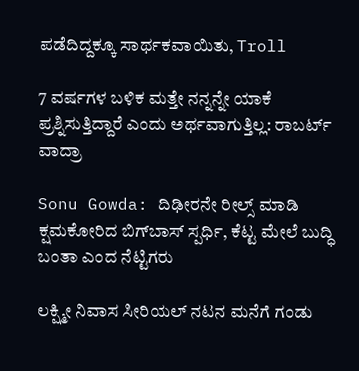ಪಡೆದಿದ್ದಕ್ಕೂ ಸಾರ್ಥಕವಾಯಿತು, Troll

7 ವರ್ಷಗಳ ಬಳಿಕ ಮತ್ತೇ ನನ್ನನ್ನೇ ಯಾಕೆ ಪ್ರಶ್ನಿಸುತ್ತಿದ್ದಾರೆ ಎಂದು ಅರ್ಥವಾಗುತ್ತಿಲ್ಲ: ರಾಬರ್ಟ್‌ ವಾದ್ರಾ

Sonu Gowda: ದಿಢೀರನೇ ರೀಲ್ಸ್ ಮಾಡಿ ಕ್ಷಮಕೋರಿದ ಬಿಗ್‌ಬಾಸ್‌ ಸ್ಪರ್ಧಿ, ಕೆಟ್ಟ ಮೇಲೆ ಬುದ್ಧಿ ಬಂತಾ ಎಂದ ನೆಟ್ಟಿಗರು

ಲಕ್ಷ್ಮೀ ನಿವಾಸ ಸೀರಿಯಲ್ ನಟನ ಮನೆಗೆ ಗಂಡು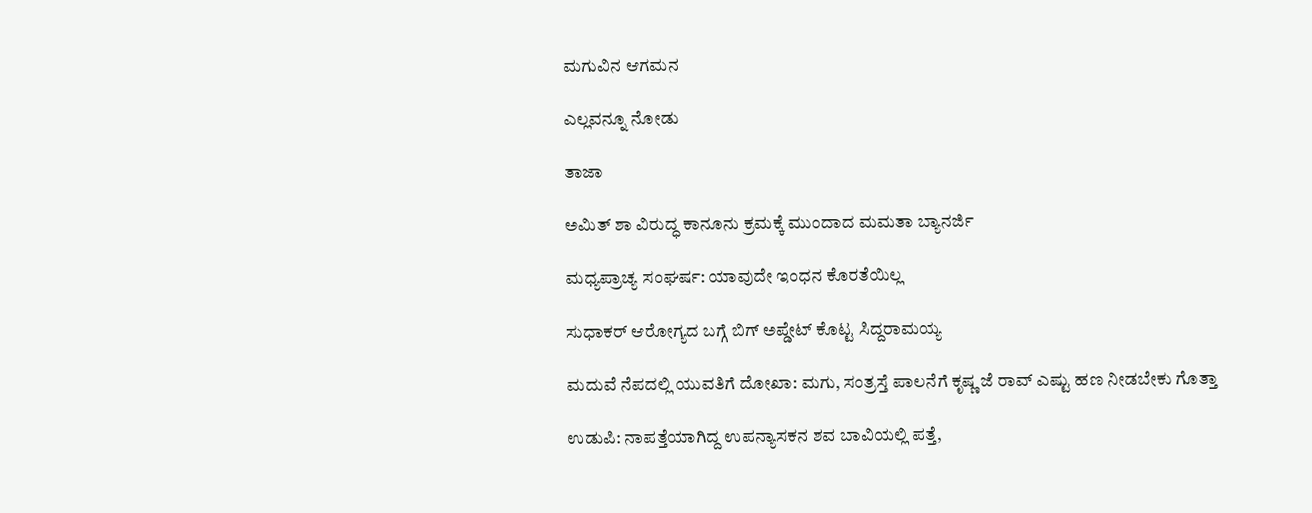ಮಗುವಿನ ಆಗಮನ

ಎಲ್ಲವನ್ನೂ ನೋಡು

ತಾಜಾ

ಅಮಿತ್ ಶಾ ವಿರುದ್ಧ ಕಾನೂನು ಕ್ರಮಕ್ಕೆ ಮುಂದಾದ ಮಮತಾ ಬ್ಯಾನರ್ಜಿ

ಮಧ್ಯಪ್ರಾಚ್ಯ ಸಂಘರ್ಷ: ಯಾವುದೇ ಇಂಧನ ಕೊರತೆಯಿಲ್ಲ

ಸುಧಾಕರ್ ಆರೋಗ್ಯದ ಬಗ್ಗೆ ಬಿಗ್‌ ಅಪ್ಡೇಟ್ ಕೊಟ್ಟ ಸಿದ್ದರಾಮಯ್ಯ

ಮದುವೆ ನೆಪದಲ್ಲಿ ಯುವತಿಗೆ ದೋಖಾ: ಮಗು, ಸಂತ್ರಸ್ತೆ ಪಾಲನೆಗೆ ಕೃಷ್ಣ ಜೆ ರಾವ್‌ ಎಷ್ಟು ಹಣ ನೀಡಬೇಕು ಗೊತ್ತಾ

ಉಡುಪಿ: ನಾಪತ್ತೆಯಾಗಿದ್ದ ಉಪನ್ಯಾಸಕನ ಶವ ಬಾವಿಯಲ್ಲಿ ಪತ್ತೆ,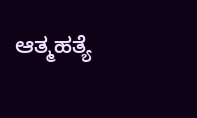ಆತ್ಮಹತ್ಯೆ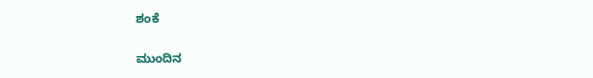ಶಂಕೆ

ಮುಂದಿನ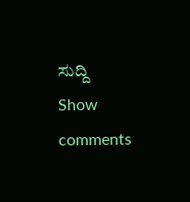ಸುದ್ದಿ
Show comments